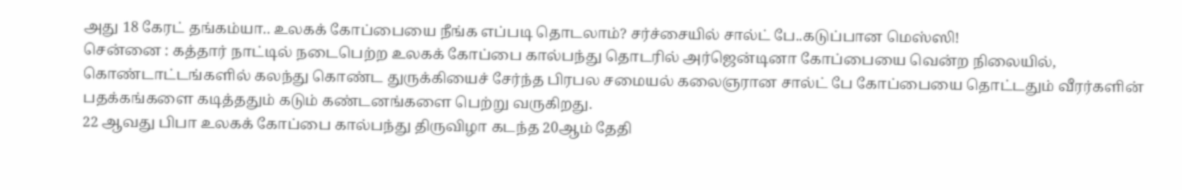அது 18 கேரட் தங்கம்யா.. உலகக் கோப்பையை நீங்க எப்படி தொடலாம்? சர்ச்சையில் சால்ட் பே..கடுப்பான மெஸ்ஸி!
சென்னை : கத்தார் நாட்டில் நடைபெற்ற உலகக் கோப்பை கால்பந்து தொடரில் அர்ஜென்டினா கோப்பையை வென்ற நிலையில், கொண்டாட்டங்களில் கலந்து கொண்ட துருக்கியைச் சேர்ந்த பிரபல சமையல் கலைஞரான சால்ட் பே கோப்பையை தொட்டதும் வீரர்களின் பதக்கங்களை கடித்ததும் கடும் கண்டனங்களை பெற்று வருகிறது.
22 ஆவது பிபா உலகக் கோப்பை கால்பந்து திருவிழா கடந்த 20ஆம் தேதி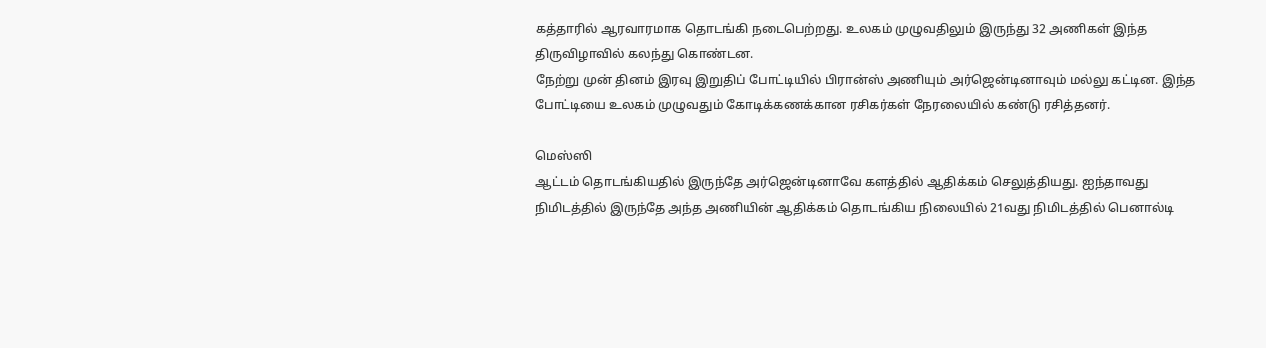கத்தாரில் ஆரவாரமாக தொடங்கி நடைபெற்றது. உலகம் முழுவதிலும் இருந்து 32 அணிகள் இந்த திருவிழாவில் கலந்து கொண்டன.
நேற்று முன் தினம் இரவு இறுதிப் போட்டியில் பிரான்ஸ் அணியும் அர்ஜென்டினாவும் மல்லு கட்டின. இந்த போட்டியை உலகம் முழுவதும் கோடிக்கணக்கான ரசிகர்கள் நேரலையில் கண்டு ரசித்தனர்.

மெஸ்ஸி
ஆட்டம் தொடங்கியதில் இருந்தே அர்ஜென்டினாவே களத்தில் ஆதிக்கம் செலுத்தியது. ஐந்தாவது நிமிடத்தில் இருந்தே அந்த அணியின் ஆதிக்கம் தொடங்கிய நிலையில் 21வது நிமிடத்தில் பெனால்டி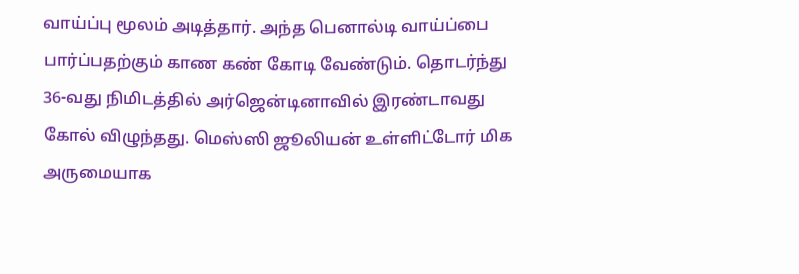வாய்ப்பு மூலம் அடித்தார். அந்த பெனால்டி வாய்ப்பை பார்ப்பதற்கும் காண கண் கோடி வேண்டும். தொடர்ந்து 36-வது நிமிடத்தில் அர்ஜென்டினாவில் இரண்டாவது கோல் விழுந்தது. மெஸ்ஸி ஜூலியன் உள்ளிட்டோர் மிக அருமையாக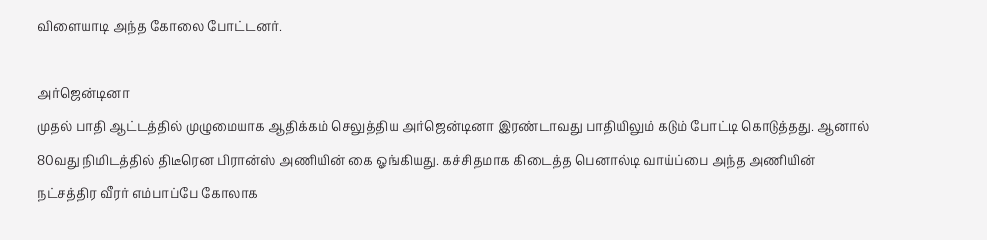விளையாடி அந்த கோலை போட்டனர்.

அர்ஜென்டினா
முதல் பாதி ஆட்டத்தில் முழுமையாக ஆதிக்கம் செலுத்திய அர்ஜென்டினா இரண்டாவது பாதியிலும் கடும் போட்டி கொடுத்தது. ஆனால் 80வது நிமிடத்தில் திடீரென பிரான்ஸ் அணியின் கை ஓங்கியது. கச்சிதமாக கிடைத்த பெனால்டி வாய்ப்பை அந்த அணியின் நட்சத்திர வீரர் எம்பாப்பே கோலாக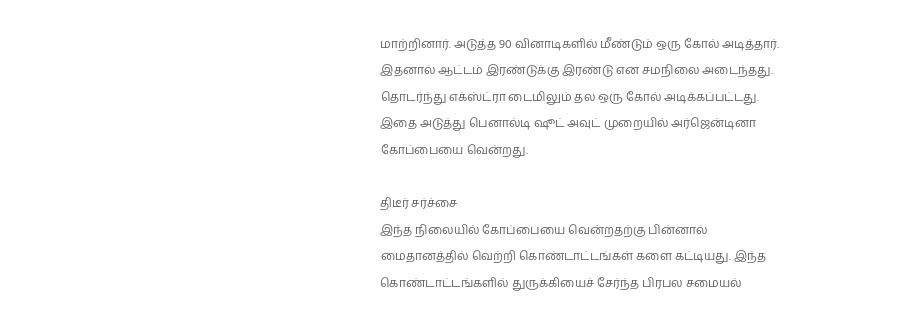மாற்றினார். அடுத்த 90 வினாடிகளில் மீண்டும் ஒரு கோல் அடித்தார். இதனால் ஆட்டம் இரண்டுக்கு இரண்டு என சமநிலை அடைந்தது. தொடர்ந்து எக்ஸ்ட்ரா டைமிலும் தல ஒரு கோல் அடிக்கப்பட்டது. இதை அடுத்து பெனால்டி ஷூட் அவுட் முறையில் அர்ஜென்டினா கோப்பையை வென்றது.

திடீர் சர்ச்சை
இந்த நிலையில் கோப்பையை வென்றதற்கு பின்னால் மைதானத்தில் வெற்றி கொண்டாட்டங்கள் களை கட்டியது. இந்த கொண்டாட்டங்களில் துருக்கியைச் சேர்ந்த பிரபல சமையல்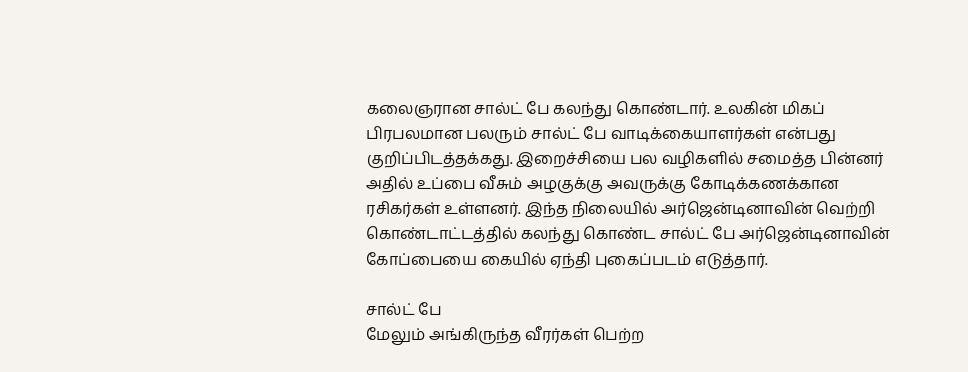கலைஞரான சால்ட் பே கலந்து கொண்டார். உலகின் மிகப் பிரபலமான பலரும் சால்ட் பே வாடிக்கையாளர்கள் என்பது குறிப்பிடத்தக்கது. இறைச்சியை பல வழிகளில் சமைத்த பின்னர் அதில் உப்பை வீசும் அழகுக்கு அவருக்கு கோடிக்கணக்கான ரசிகர்கள் உள்ளனர். இந்த நிலையில் அர்ஜென்டினாவின் வெற்றி கொண்டாட்டத்தில் கலந்து கொண்ட சால்ட் பே அர்ஜென்டினாவின் கோப்பையை கையில் ஏந்தி புகைப்படம் எடுத்தார்.

சால்ட் பே
மேலும் அங்கிருந்த வீரர்கள் பெற்ற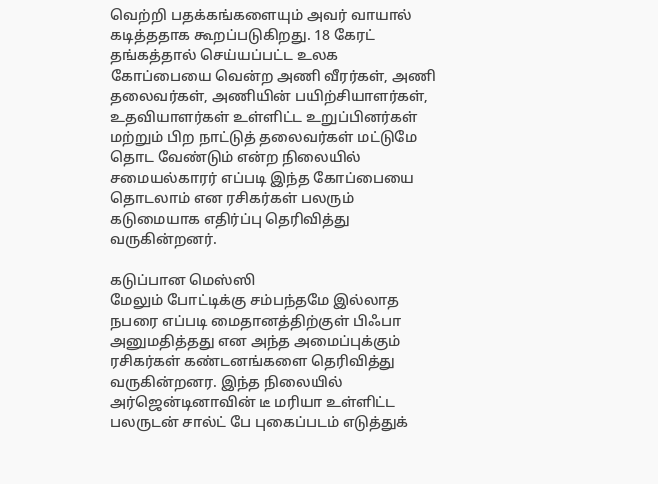வெற்றி பதக்கங்களையும் அவர் வாயால் கடித்ததாக கூறப்படுகிறது. 18 கேரட் தங்கத்தால் செய்யப்பட்ட உலக கோப்பையை வென்ற அணி வீரர்கள், அணி தலைவர்கள், அணியின் பயிற்சியாளர்கள், உதவியாளர்கள் உள்ளிட்ட உறுப்பினர்கள் மற்றும் பிற நாட்டுத் தலைவர்கள் மட்டுமே தொட வேண்டும் என்ற நிலையில் சமையல்காரர் எப்படி இந்த கோப்பையை தொடலாம் என ரசிகர்கள் பலரும் கடுமையாக எதிர்ப்பு தெரிவித்து வருகின்றனர்.

கடுப்பான மெஸ்ஸி
மேலும் போட்டிக்கு சம்பந்தமே இல்லாத நபரை எப்படி மைதானத்திற்குள் பிஃபா அனுமதித்தது என அந்த அமைப்புக்கும் ரசிகர்கள் கண்டனங்களை தெரிவித்து வருகின்றனர. இந்த நிலையில் அர்ஜென்டினாவின் டீ மரியா உள்ளிட்ட பலருடன் சால்ட் பே புகைப்படம் எடுத்துக்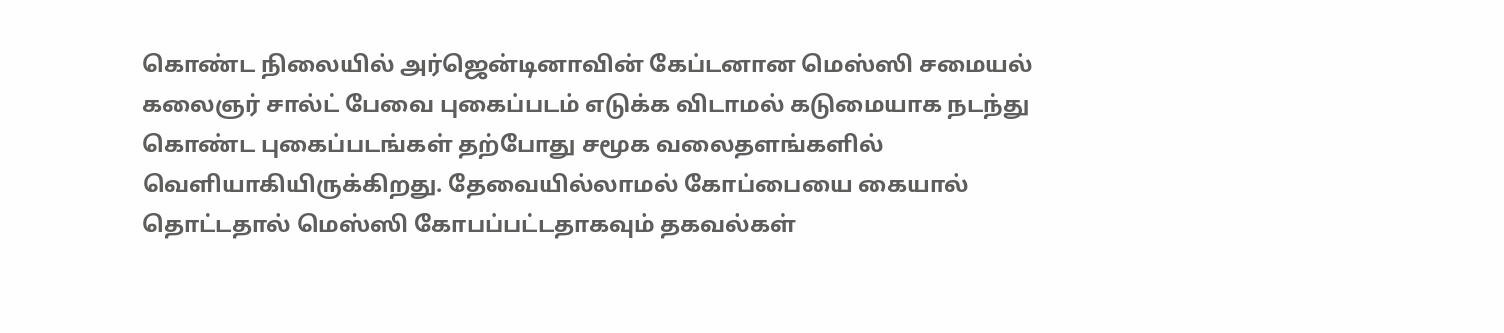கொண்ட நிலையில் அர்ஜென்டினாவின் கேப்டனான மெஸ்ஸி சமையல் கலைஞர் சால்ட் பேவை புகைப்படம் எடுக்க விடாமல் கடுமையாக நடந்து கொண்ட புகைப்படங்கள் தற்போது சமூக வலைதளங்களில் வெளியாகியிருக்கிறது. தேவையில்லாமல் கோப்பையை கையால் தொட்டதால் மெஸ்ஸி கோபப்பட்டதாகவும் தகவல்கள்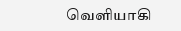வெளியாகி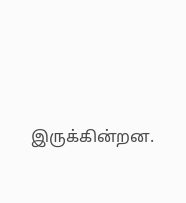இருக்கின்றன.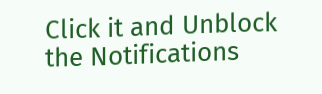Click it and Unblock the Notifications